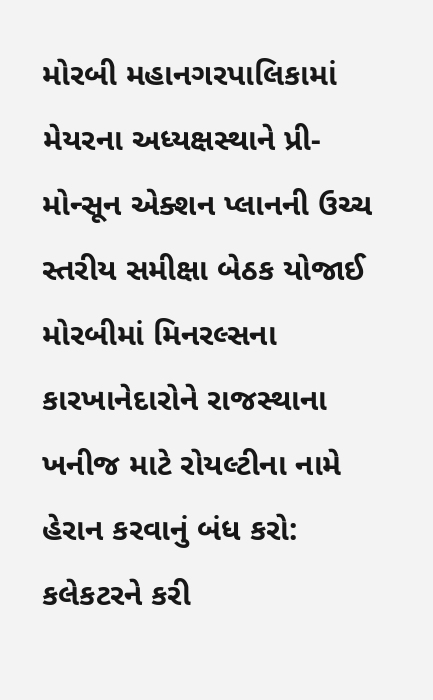મોરબી મહાનગરપાલિકામાં મેયરના અધ્યક્ષસ્થાને પ્રી-મોન્સૂન એક્શન પ્લાનની ઉચ્ચ સ્તરીય સમીક્ષા બેઠક યોજાઈ
મોરબીમાં મિનરલ્સના કારખાનેદારોને રાજસ્થાના ખનીજ માટે રોયલ્ટીના નામે હેરાન કરવાનું બંધ કરો: કલેકટરને કરી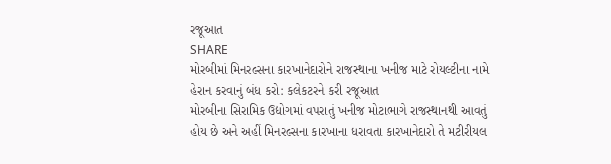રજૂઆત
SHARE
મોરબીમાં મિનરલ્સના કારખાનેદારોને રાજસ્થાના ખનીજ માટે રોયલ્ટીના નામે હેરાન કરવાનું બંધ કરો: કલેકટરને કરી રજૂઆત
મોરબીના સિરામિક ઉદ્યોગમાં વપરાતું ખનીજ મોટાભાગે રાજસ્થાનથી આવતું હોય છે અને અહીં મિનરલ્સના કારખાના ધરાવતા કારખાનેદારો તે મટીરીયલ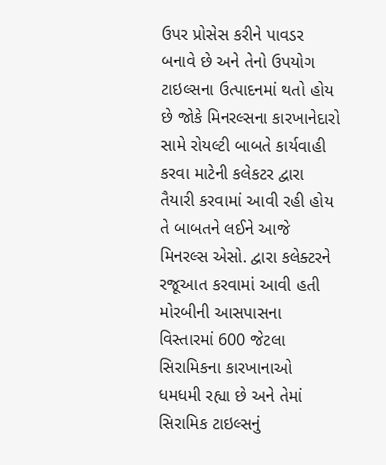ઉપર પ્રોસેસ કરીને પાવડર બનાવે છે અને તેનો ઉપયોગ ટાઇલ્સના ઉત્પાદનમાં થતો હોય છે જોકે મિનરલ્સના કારખાનેદારો સામે રોયલ્ટી બાબતે કાર્યવાહી કરવા માટેની કલેકટર દ્વારા તૈયારી કરવામાં આવી રહી હોય તે બાબતને લઈને આજે મિનરલ્સ એસો. દ્વારા કલેક્ટરને રજૂઆત કરવામાં આવી હતી
મોરબીની આસપાસના વિસ્તારમાં 600 જેટલા સિરામિકના કારખાનાઓ ધમધમી રહ્યા છે અને તેમાં સિરામિક ટાઇલ્સનું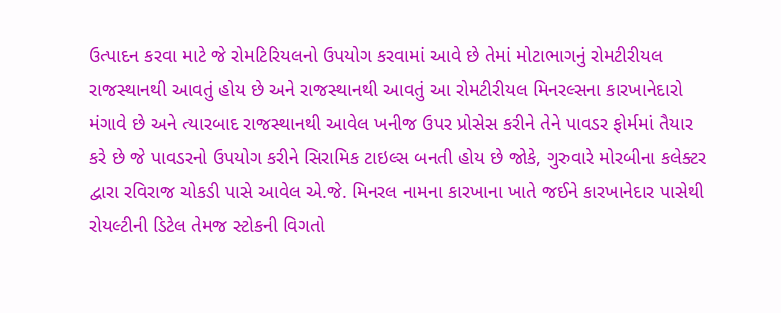ઉત્પાદન કરવા માટે જે રોમટિરિયલનો ઉપયોગ કરવામાં આવે છે તેમાં મોટાભાગનું રોમટીરીયલ રાજસ્થાનથી આવતું હોય છે અને રાજસ્થાનથી આવતું આ રોમટીરીયલ મિનરલ્સના કારખાનેદારો મંગાવે છે અને ત્યારબાદ રાજસ્થાનથી આવેલ ખનીજ ઉપર પ્રોસેસ કરીને તેને પાવડર ફોર્મમાં તૈયાર કરે છે જે પાવડરનો ઉપયોગ કરીને સિરામિક ટાઇલ્સ બનતી હોય છે જોકે, ગુરુવારે મોરબીના કલેક્ટર દ્વારા રવિરાજ ચોકડી પાસે આવેલ એ.જે. મિનરલ નામના કારખાના ખાતે જઈને કારખાનેદાર પાસેથી રોયલ્ટીની ડિટેલ તેમજ સ્ટોકની વિગતો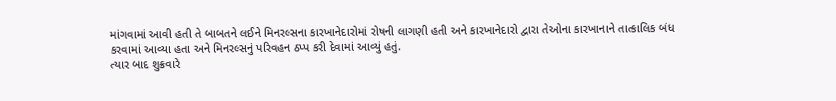માંગવામાં આવી હતી તે બાબતને લઈને મિનરલ્સના કારખાનેદારોમાં રોષની લાગણી હતી અને કારખાનેદારો દ્વારા તેઓના કારખાનાને તાત્કાલિક બંધ કરવામાં આવ્યા હતા અને મિનરલ્સનું પરિવહન ઠપ્પ કરી દેવામાં આવ્યું હતું.
ત્યાર બાદ શુક્રવારે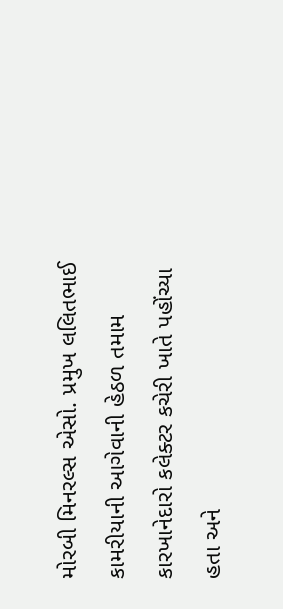મોરબી મિનરલ્સ એસો. પ્રમુખ લલિતભાઈ કામરીયાની આગેવાની હેઠળ તમામ કારખાનેદારો કલેક્ટર કચેરી ખાતે પહોંચ્યા હતા અને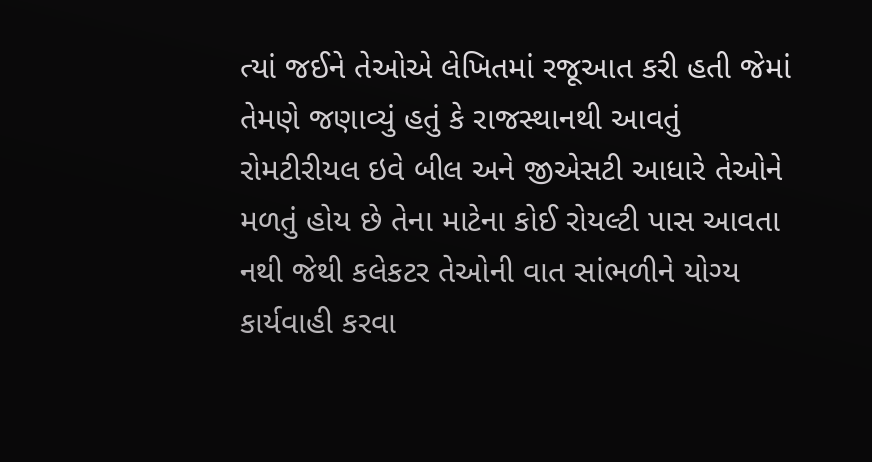ત્યાં જઈને તેઓએ લેખિતમાં રજૂઆત કરી હતી જેમાં તેમણે જણાવ્યું હતું કે રાજસ્થાનથી આવતું રોમટીરીયલ ઇવે બીલ અને જીએસટી આધારે તેઓને મળતું હોય છે તેના માટેના કોઈ રોયલ્ટી પાસ આવતા નથી જેથી કલેકટર તેઓની વાત સાંભળીને યોગ્ય કાર્યવાહી કરવા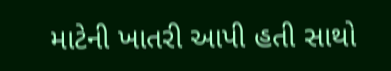માટેની ખાતરી આપી હતી સાથો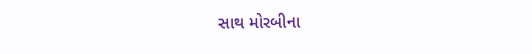સાથ મોરબીના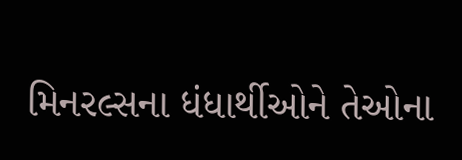મિનરલ્સના ધંધાર્થીઓને તેઓના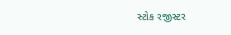સ્ટોક રજીસ્ટર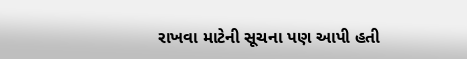રાખવા માટેની સૂચના પણ આપી હતી